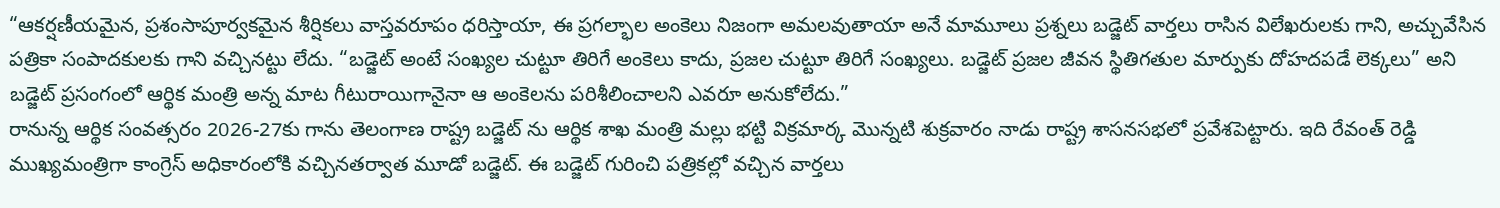“ఆకర్షణీయమైన, ప్రశంసాపూర్వకమైన శీర్షికలు వాస్తవరూపం ధరిస్తాయా, ఈ ప్రగల్భాల అంకెలు నిజంగా అమలవుతాయా అనే మామూలు ప్రశ్నలు బడ్జెట్ వార్తలు రాసిన విలేఖరులకు గాని, అచ్చువేసిన పత్రికా సంపాదకులకు గాని వచ్చినట్టు లేదు. “బడ్జెట్ అంటే సంఖ్యల చుట్టూ తిరిగే అంకెలు కాదు, ప్రజల చుట్టూ తిరిగే సంఖ్యలు. బడ్జెట్ ప్రజల జీవన స్థితిగతుల మార్పుకు దోహదపడే లెక్కలు” అని బడ్జెట్ ప్రసంగంలో ఆర్థిక మంత్రి అన్న మాట గీటురాయిగానైనా ఆ అంకెలను పరిశీలించాలని ఎవరూ అనుకోలేదు.”
రానున్న ఆర్థిక సంవత్సరం 2026-27కు గాను తెలంగాణ రాష్ట్ర బడ్జెట్ ను ఆర్థిక శాఖ మంత్రి మల్లు భట్టి విక్రమార్క మొన్నటి శుక్రవారం నాడు రాష్ట్ర శాసనసభలో ప్రవేశపెట్టారు. ఇది రేవంత్ రెడ్డి ముఖ్యమంత్రిగా కాంగ్రెస్ అధికారంలోకి వచ్చినతర్వాత మూడో బడ్జెట్. ఈ బడ్జెట్ గురించి పత్రికల్లో వచ్చిన వార్తలు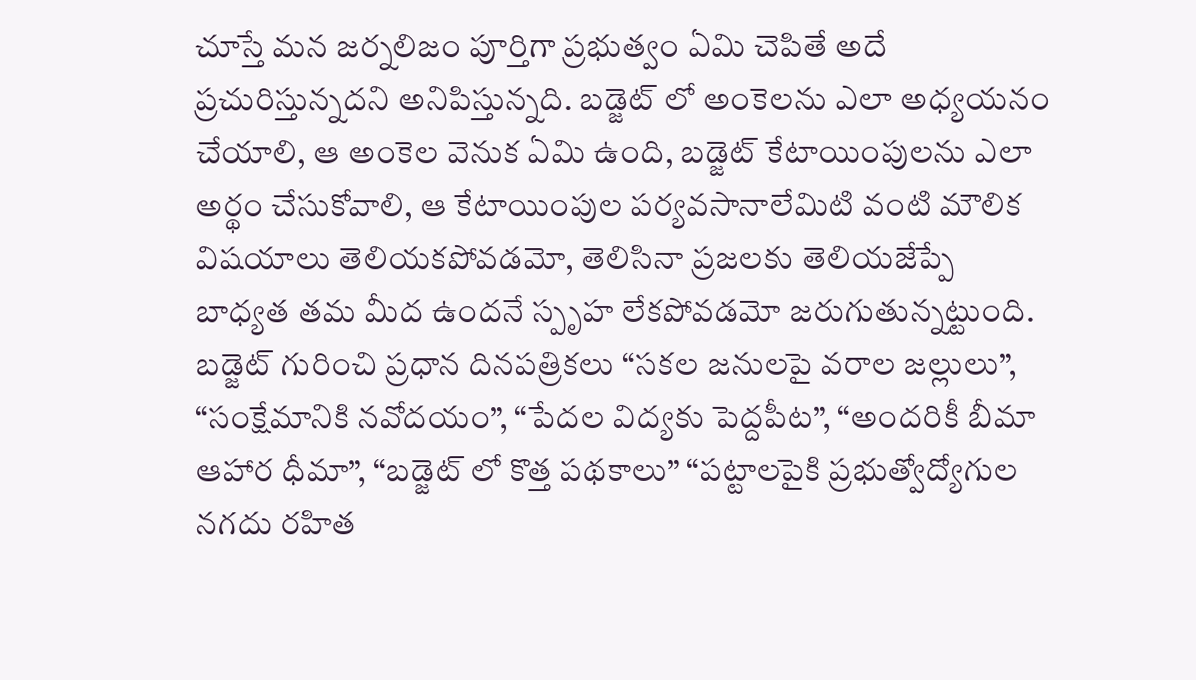చూస్తే మన జర్నలిజం పూర్తిగా ప్రభుత్వం ఏమి చెపితే అదే ప్రచురిస్తున్నదని అనిపిస్తున్నది. బడ్జెట్ లో అంకెలను ఎలా అధ్యయనం చేయాలి, ఆ అంకెల వెనుక ఏమి ఉంది, బడ్జెట్ కేటాయింపులను ఎలా అర్థం చేసుకోవాలి, ఆ కేటాయింపుల పర్యవసానాలేమిటి వంటి మౌలిక విషయాలు తెలియకపోవడమో, తెలిసినా ప్రజలకు తెలియజేప్పే బాధ్యత తమ మీద ఉందనే స్పృహ లేకపోవడమో జరుగుతున్నట్టుంది.
బడ్జెట్ గురించి ప్రధాన దినపత్రికలు “సకల జనులపై వరాల జల్లులు”, “సంక్షేమానికి నవోదయం”, “పేదల విద్యకు పెద్దపీట”, “అందరికీ బీమా ఆహార ధీమా”, “బడ్జెట్ లో కొత్త పథకాలు” “పట్టాలపైకి ప్రభుత్వోద్యోగుల నగదు రహిత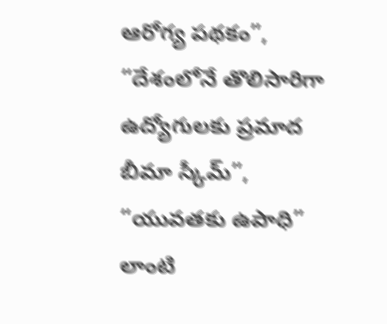ఆరోగ్య పథకం”, “దేశంలోనే తొలిసారిగా ఉద్యోగులకు ప్రమాద బీమా స్కీమ్”, “యువతకు ఉపాధి” లాంటి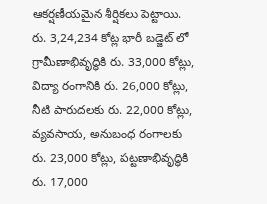ఆకర్షణీయమైన శీర్షికలు పెట్టాయి. రు. 3,24,234 కోట్ల భారీ బడ్జెట్ లో గ్రామీణాభివృద్ధికి రు. 33,000 కోట్లు, విద్యా రంగానికి రు. 26,000 కోట్లు, నీటి పారుదలకు రు. 22,000 కోట్లు, వ్యవసాయ, అనుబంధ రంగాలకు రు. 23,000 కోట్లు, పట్టణాభివృద్ధికి రు. 17,000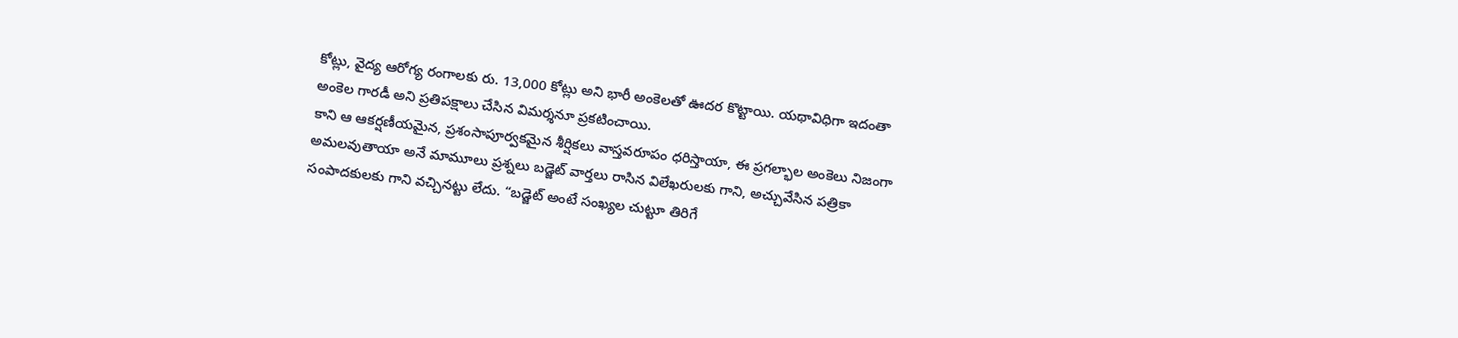కోట్లు, వైద్య ఆరోగ్య రంగాలకు రు. 13,000 కోట్లు అని భారీ అంకెలతో ఊదర కొట్టాయి. యథావిధిగా ఇదంతా అంకెల గారడీ అని ప్రతిపక్షాలు చేసిన విమర్శనూ ప్రకటించాయి.
కాని ఆ ఆకర్షణీయమైన, ప్రశంసాపూర్వకమైన శీర్షికలు వాస్తవరూపం ధరిస్తాయా, ఈ ప్రగల్భాల అంకెలు నిజంగా అమలవుతాయా అనే మామూలు ప్రశ్నలు బడ్జెట్ వార్తలు రాసిన విలేఖరులకు గాని, అచ్చువేసిన పత్రికా సంపాదకులకు గాని వచ్చినట్టు లేదు. “బడ్జెట్ అంటే సంఖ్యల చుట్టూ తిరిగే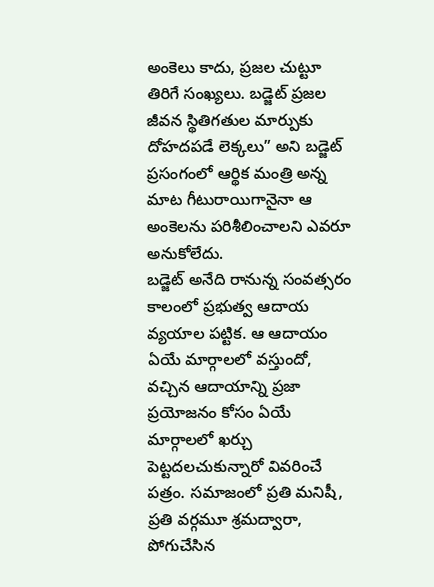అంకెలు కాదు, ప్రజల చుట్టూ తిరిగే సంఖ్యలు. బడ్జెట్ ప్రజల జీవన స్థితిగతుల మార్పుకు దోహదపడే లెక్కలు” అని బడ్జెట్ ప్రసంగంలో ఆర్థిక మంత్రి అన్న మాట గీటురాయిగానైనా ఆ అంకెలను పరిశీలించాలని ఎవరూ అనుకోలేదు.
బడ్జెట్ అనేది రానున్న సంవత్సరం కాలంలో ప్రభుత్వ ఆదాయ వ్యయాల పట్టిక. ఆ ఆదాయం ఏయే మార్గాలలో వస్తుందో, వచ్చిన ఆదాయాన్ని ప్రజా ప్రయోజనం కోసం ఏయే మార్గాలలో ఖర్చు పెట్టదలచుకున్నారో వివరించే పత్రం. సమాజంలో ప్రతి మనిషీ, ప్రతి వర్గమూ శ్రమద్వారా, పోగుచేసిన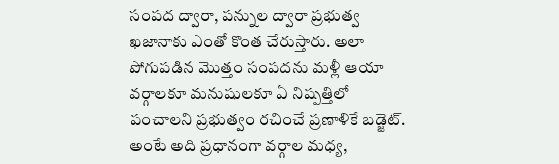సంపద ద్వారా, పన్నుల ద్వారా ప్రభుత్వ ఖజానాకు ఎంతో కొంత చేరుస్తారు. అలా పోగుపడిన మొత్తం సంపదను మళ్లీ ఆయా వర్గాలకూ మనుషులకూ ఏ నిష్పత్తిలో పంచాలని ప్రభుత్వం రచించే ప్రణాళికే బడ్జెట్. అంటే అది ప్రధానంగా వర్గాల మధ్య,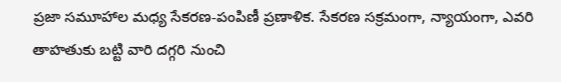ప్రజా సమూహాల మధ్య సేకరణ-పంపిణీ ప్రణాళిక. సేకరణ సక్రమంగా, న్యాయంగా, ఎవరి తాహతుకు బట్టి వారి దగ్గరి నుంచి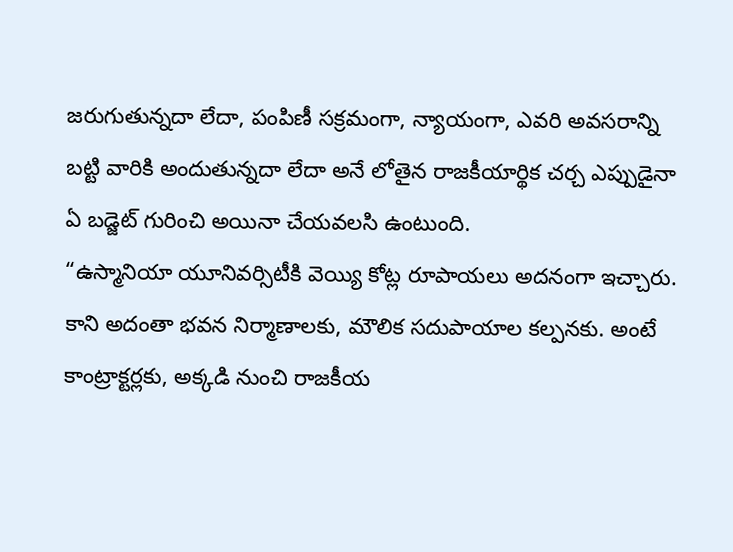జరుగుతున్నదా లేదా, పంపిణీ సక్రమంగా, న్యాయంగా, ఎవరి అవసరాన్ని బట్టి వారికి అందుతున్నదా లేదా అనే లోతైన రాజకీయార్థిక చర్చ ఎప్పుడైనా ఏ బడ్జెట్ గురించి అయినా చేయవలసి ఉంటుంది.
“ఉస్మానియా యూనివర్సిటీకి వెయ్యి కోట్ల రూపాయలు అదనంగా ఇచ్చారు. కాని అదంతా భవన నిర్మాణాలకు, మౌలిక సదుపాయాల కల్పనకు. అంటే కాంట్రాక్టర్లకు, అక్కడి నుంచి రాజకీయ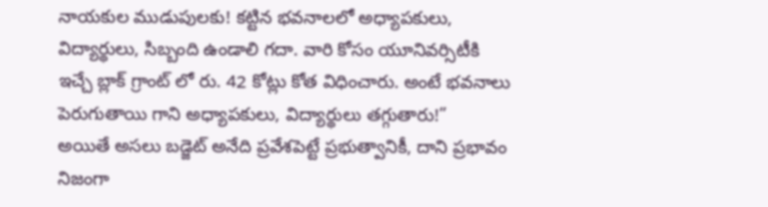నాయకుల ముడుపులకు! కట్టిన భవనాలలో అధ్యాపకులు, విద్యార్థులు, సిబ్బంది ఉండాలి గదా. వారి కోసం యూనివర్సిటీకి ఇచ్చే బ్లాక్ గ్రాంట్ లో రు. 42 కోట్లు కోత విధించారు. అంటే భవనాలు పెరుగుతాయి గాని అధ్యాపకులు, విద్యార్థులు తగ్గుతారు!”
అయితే అసలు బడ్జెట్ అనేది ప్రవేశపెట్టే ప్రభుత్వానికీ, దాని ప్రభావం నిజంగా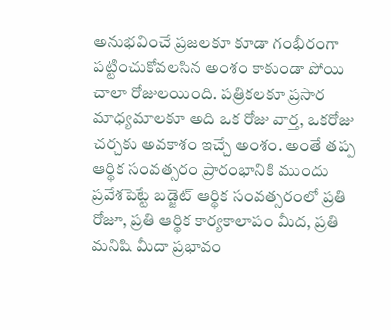అనుభవించే ప్రజలకూ కూడా గంభీరంగా పట్టించుకోవలసిన అంశం కాకుండా పోయి చాలా రోజులయింది. పత్రికలకూ ప్రసార మాధ్యమాలకూ అది ఒక రోజు వార్త, ఒకరోజు చర్చకు అవకాశం ఇచ్చే అంశం. అంతే తప్ప ఆర్థిక సంవత్సరం ప్రారంభానికి ముందు ప్రవేశపెట్టే బడ్జెట్ ఆర్థిక సంవత్సరంలో ప్రతి రోజూ, ప్రతి ఆర్థిక కార్యకాలాపం మీద, ప్రతి మనిషి మీదా ప్రభావం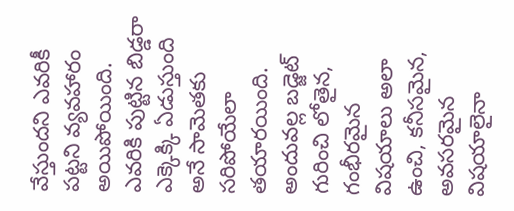వేస్తుందని ఎవరికీ పట్టని వ్యవహారం అయిపోయింది. ఎవరికి పుట్టిన బిడ్డరా ఎక్కెక్కి ఏడుస్తుంది అనే సామెతకు సరిపోయేలా తయారయింది. అందువల్ల బడ్జెట్ గురించి లోతైన, గంభీరమైన విషయాలు అలా ఉంచి, కనీసమైన, అవసరమైన విషయాలైనా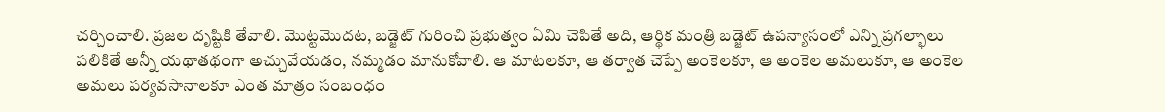చర్చించాలి. ప్రజల దృష్టికి తేవాలి. మొట్టమొదట, బడ్జెట్ గురించి ప్రభుత్వం ఏమి చెపితే అది, ఆర్థిక మంత్రి బడ్జెట్ ఉపన్యాసంలో ఎన్ని ప్రగల్భాలు పలికితే అన్నీ యథాతథంగా అచ్చువేయడం, నమ్మడం మానుకోవాలి. ఆ మాటలకూ, ఆ తర్వాత చెప్పే అంకెలకూ, ఆ అంకెల అమలుకూ, ఆ అంకెల అమలు పర్యవసానాలకూ ఎంత మాత్రం సంబంధం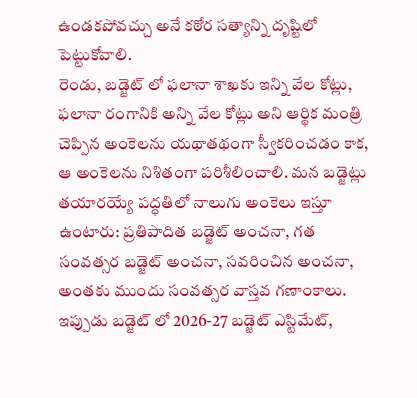ఉండకపోవచ్చు అనే కఠోర సత్యాన్ని దృష్టిలో పెట్టుకోవాలి.
రెండు, బడ్జెట్ లో ఫలానా శాఖకు ఇన్ని వేల కోట్లు, ఫలానా రంగానికి అన్ని వేల కోట్లు అని ఆర్థిక మంత్రి చెప్పిన అంకెలను యథాతథంగా స్వీకరించడం కాక, ఆ అంకెలను నిశితంగా పరిశీలించాలి. మన బడ్జెట్లు తయారయ్యే పద్ధతిలో నాలుగు అంకెలు ఇస్తూ ఉంటారు: ప్రతిపాదిత బడ్జెట్ అంచనా, గత సంవత్సర బడ్జెట్ అంచనా, సవరించిన అంచనా, అంతకు ముందు సంవత్సర వాస్తవ గణాంకాలు. ఇప్పుడు బడ్జెట్ లో 2026-27 బడ్జెట్ ఎస్టిమేట్,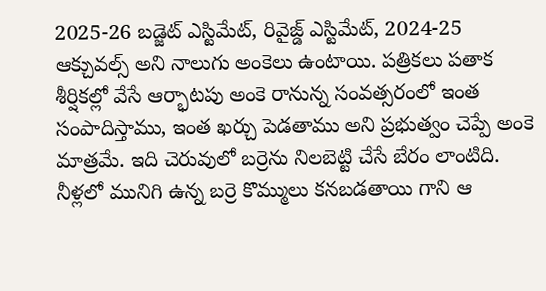2025-26 బడ్జెట్ ఎస్టిమేట్, రివైజ్డ్ ఎస్టిమేట్, 2024-25 ఆక్చువల్స్ అని నాలుగు అంకెలు ఉంటాయి. పత్రికలు పతాక శీర్షికల్లో వేసే ఆర్భాటపు అంకె రానున్న సంవత్సరంలో ఇంత సంపాదిస్తాము, ఇంత ఖర్చు పెడతాము అని ప్రభుత్వం చెప్పే అంకె మాత్రమే. ఇది చెరువులో బర్రెను నిలబెట్టి చేసే బేరం లాంటిది. నీళ్లలో మునిగి ఉన్న బర్రె కొమ్ములు కనబడతాయి గాని ఆ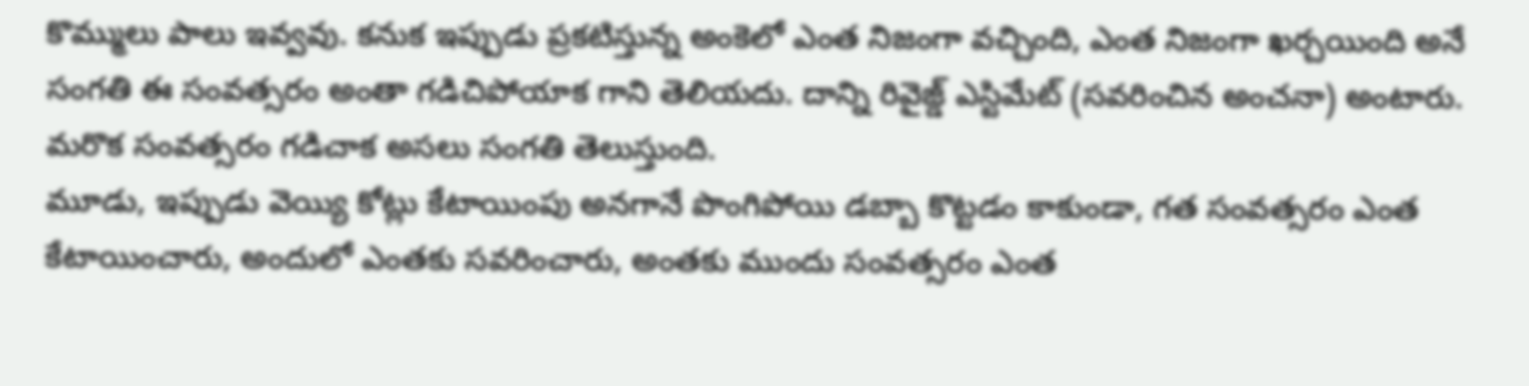కొమ్ములు పాలు ఇవ్వవు. కనుక ఇప్పుడు ప్రకటిస్తున్న అంకెలో ఎంత నిజంగా వచ్చింది, ఎంత నిజంగా ఖర్చయింది అనే సంగతి ఈ సంవత్సరం అంతా గడిచిపోయాక గాని తెలియదు. దాన్ని రివైజ్డ్ ఎస్టిమేట్ (సవరించిన అంచనా) అంటారు. మరొక సంవత్సరం గడిచాక అసలు సంగతి తెలుస్తుంది.
మూడు, ఇప్పుడు వెయ్యి కోట్లు కేటాయింపు అనగానే పొంగిపోయి డబ్బా కొట్టడం కాకుండా, గత సంవత్సరం ఎంత కేటాయించారు, అందులో ఎంతకు సవరించారు, అంతకు ముందు సంవత్సరం ఎంత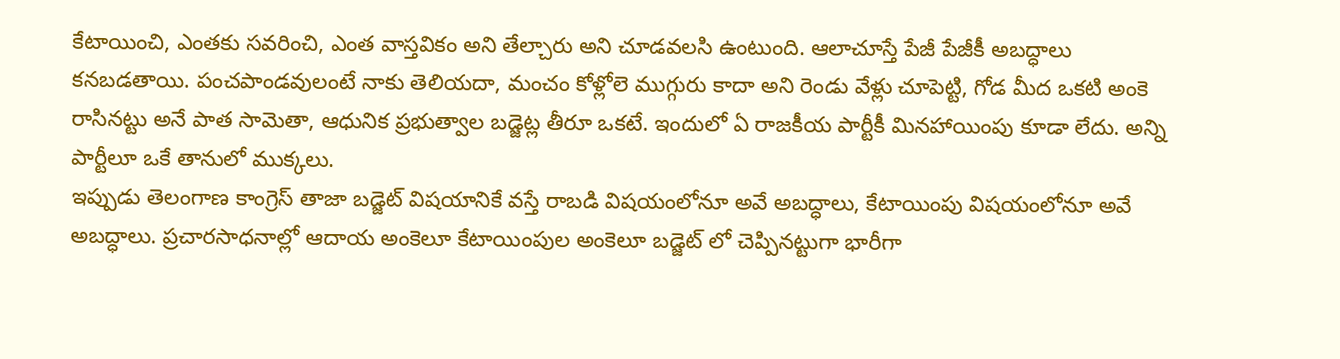కేటాయించి, ఎంతకు సవరించి, ఎంత వాస్తవికం అని తేల్చారు అని చూడవలసి ఉంటుంది. ఆలాచూస్తే పేజీ పేజీకీ అబద్ధాలు కనబడతాయి. పంచపాండవులంటే నాకు తెలియదా, మంచం కోళ్లోలె ముగ్గురు కాదా అని రెండు వేళ్లు చూపెట్టి, గోడ మీద ఒకటి అంకె రాసినట్టు అనే పాత సామెతా, ఆధునిక ప్రభుత్వాల బడ్జెట్ల తీరూ ఒకటే. ఇందులో ఏ రాజకీయ పార్టీకీ మినహాయింపు కూడా లేదు. అన్ని పార్టీలూ ఒకే తానులో ముక్కలు.
ఇప్పుడు తెలంగాణ కాంగ్రెస్ తాజా బడ్జెట్ విషయానికే వస్తే రాబడి విషయంలోనూ అవే అబద్ధాలు, కేటాయింపు విషయంలోనూ అవే అబద్ధాలు. ప్రచారసాధనాల్లో ఆదాయ అంకెలూ కేటాయింపుల అంకెలూ బడ్జెట్ లో చెప్పినట్టుగా భారీగా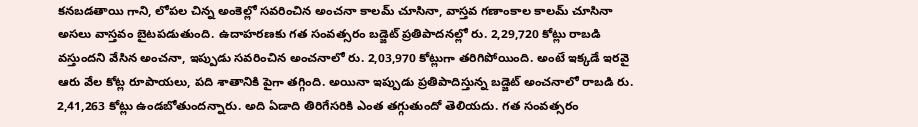కనబడతాయి గాని, లోపల చిన్న అంకెల్లో సవరించిన అంచనా కాలమ్ చూసినా, వాస్తవ గణాంకాల కాలమ్ చూసినా అసలు వాస్తవం బైటపడుతుంది. ఉదాహరణకు గత సంవత్సరం బడ్జెట్ ప్రతిపాదనల్లో రు. 2,29,720 కోట్లు రాబడి వస్తుందని వేసిన అంచనా, ఇప్పుడు సవరించిన అంచనాలో రు. 2,03,970 కోట్లుగా తరిగిపోయింది. అంటే ఇక్కడే ఇరవై ఆరు వేల కోట్ల రూపాయలు, పది శాతానికి పైగా తగ్గింది. అయినా ఇప్పుడు ప్రతిపాదిస్తున్న బడ్జెట్ అంచనాలో రాబడి రు. 2,41,263 కోట్లు ఉండబోతుందన్నారు. అది ఏడాది తిరిగేసరికి ఎంత తగ్గుతుందో తెలియదు. గత సంవత్సరం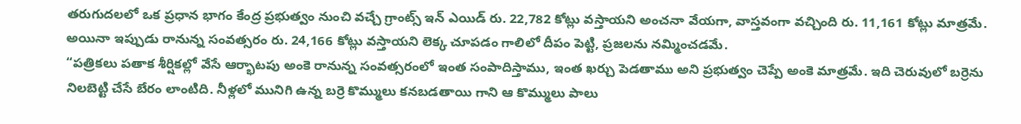తరుగుదలలో ఒక ప్రధాన భాగం కేంద్ర ప్రభుత్వం నుంచి వచ్చే గ్రాంట్స్ ఇన్ ఎయిడ్ రు. 22,782 కోట్లు వస్తాయని అంచనా వేయగా, వాస్తవంగా వచ్చింది రు. 11,161 కోట్లు మాత్రమే. అయినా ఇప్పుడు రానున్న సంవత్సరం రు. 24,166 కోట్లు వస్తాయని లెక్క చూపడం గాలిలో దీపం పెట్టి, ప్రజలను నమ్మించడమే.
“పత్రికలు పతాక శీర్షికల్లో వేసే ఆర్భాటపు అంకె రానున్న సంవత్సరంలో ఇంత సంపాదిస్తాము, ఇంత ఖర్చు పెడతాము అని ప్రభుత్వం చెప్పే అంకె మాత్రమే. ఇది చెరువులో బర్రెను నిలబెట్టి చేసే బేరం లాంటిది. నీళ్లలో మునిగి ఉన్న బర్రె కొమ్ములు కనబడతాయి గాని ఆ కొమ్ములు పాలు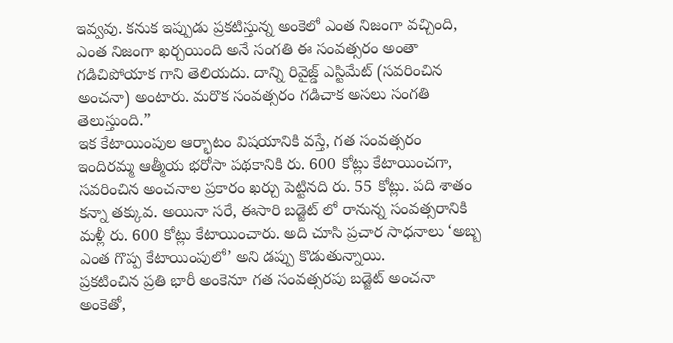ఇవ్వవు. కనుక ఇప్పుడు ప్రకటిస్తున్న అంకెలో ఎంత నిజంగా వచ్చింది, ఎంత నిజంగా ఖర్చయింది అనే సంగతి ఈ సంవత్సరం అంతా గడిచిపోయాక గాని తెలియదు. దాన్ని రివైజ్డ్ ఎస్టిమేట్ (సవరించిన అంచనా) అంటారు. మరొక సంవత్సరం గడిచాక అసలు సంగతి తెలుస్తుంది.”
ఇక కేటాయింపుల ఆర్భాటం విషయానికి వస్తే, గత సంవత్సరం ఇందిరమ్మ ఆత్మీయ భరోసా పథకానికి రు. 600 కోట్లు కేటాయించగా, సవరించిన అంచనాల ప్రకారం ఖర్చు పెట్టినది రు. 55 కోట్లు. పది శాతం కన్నా తక్కువ. అయినా సరే, ఈసారి బడ్జెట్ లో రానున్న సంవత్సరానికి మళ్లీ రు. 600 కోట్లు కేటాయించారు. అది చూసి ప్రచార సాధనాలు ‘అబ్బ ఎంత గొప్ప కేటాయింపులో’ అని డప్పు కొడుతున్నాయి.
ప్రకటించిన ప్రతి భారీ అంకెనూ గత సంవత్సరపు బడ్జెట్ అంచనా అంకెతో,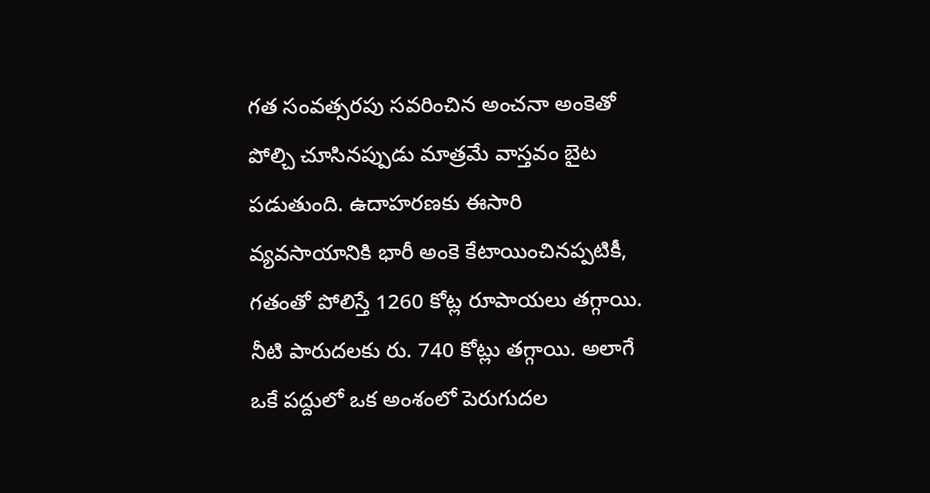గత సంవత్సరపు సవరించిన అంచనా అంకెతో పోల్చి చూసినప్పుడు మాత్రమే వాస్తవం బైట పడుతుంది. ఉదాహరణకు ఈసారి వ్యవసాయానికి భారీ అంకె కేటాయించినప్పటికీ, గతంతో పోలిస్తే 1260 కోట్ల రూపాయలు తగ్గాయి. నీటి పారుదలకు రు. 740 కోట్లు తగ్గాయి. అలాగే ఒకే పద్దులో ఒక అంశంలో పెరుగుదల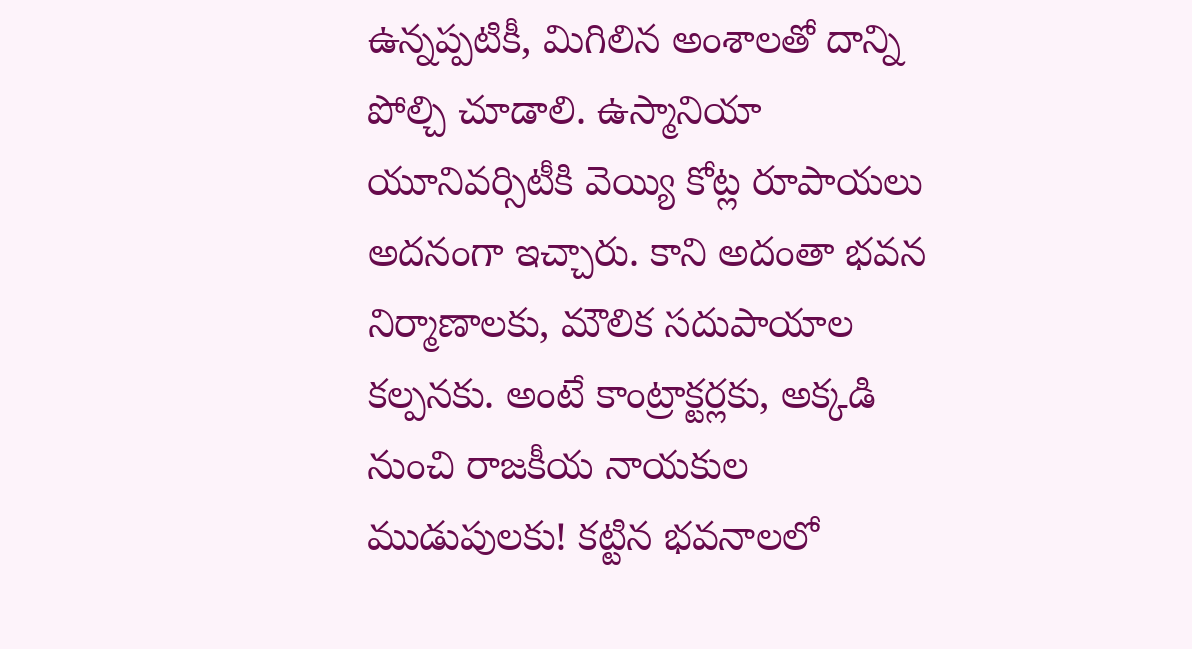ఉన్నప్పటికీ, మిగిలిన అంశాలతో దాన్ని పోల్చి చూడాలి. ఉస్మానియా యూనివర్సిటీకి వెయ్యి కోట్ల రూపాయలు అదనంగా ఇచ్చారు. కాని అదంతా భవన నిర్మాణాలకు, మౌలిక సదుపాయాల కల్పనకు. అంటే కాంట్రాక్టర్లకు, అక్కడి నుంచి రాజకీయ నాయకుల ముడుపులకు! కట్టిన భవనాలలో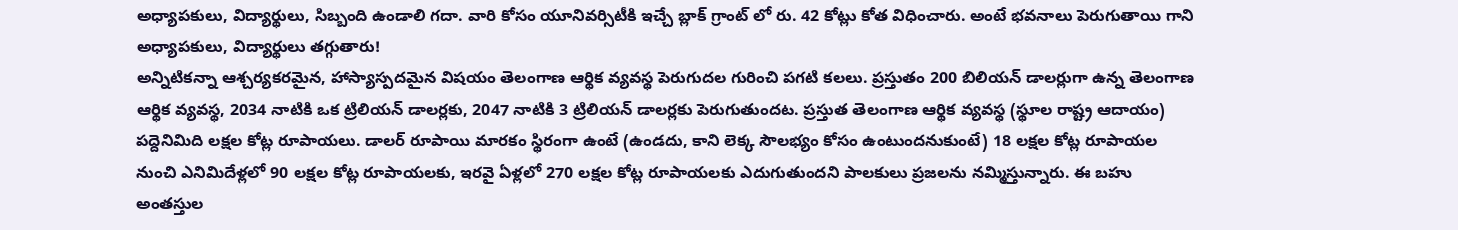అధ్యాపకులు, విద్యార్థులు, సిబ్బంది ఉండాలి గదా. వారి కోసం యూనివర్సిటీకి ఇచ్చే బ్లాక్ గ్రాంట్ లో రు. 42 కోట్లు కోత విధించారు. అంటే భవనాలు పెరుగుతాయి గాని అధ్యాపకులు, విద్యార్థులు తగ్గుతారు!
అన్నిటికన్నా ఆశ్చర్యకరమైన, హాస్యాస్పదమైన విషయం తెలంగాణ ఆర్థిక వ్యవస్థ పెరుగుదల గురించి పగటి కలలు. ప్రస్తుతం 200 బిలియన్ డాలర్లుగా ఉన్న తెలంగాణ ఆర్థిక వ్యవస్థ, 2034 నాటికి ఒక ట్రిలియన్ డాలర్లకు, 2047 నాటికి 3 ట్రిలియన్ డాలర్లకు పెరుగుతుందట. ప్రస్తుత తెలంగాణ ఆర్థిక వ్యవస్థ (స్థూల రాష్ట్ర ఆదాయం) పద్దెనిమిది లక్షల కోట్ల రూపాయలు. డాలర్ రూపాయి మారకం స్థిరంగా ఉంటే (ఉండదు, కాని లెక్క సౌలభ్యం కోసం ఉంటుందనుకుంటే) 18 లక్షల కోట్ల రూపాయల నుంచి ఎనిమిదేళ్లలో 90 లక్షల కోట్ల రూపాయలకు, ఇరవై ఏళ్లలో 270 లక్షల కోట్ల రూపాయలకు ఎదుగుతుందని పాలకులు ప్రజలను నమ్మిస్తున్నారు. ఈ బహు అంతస్తుల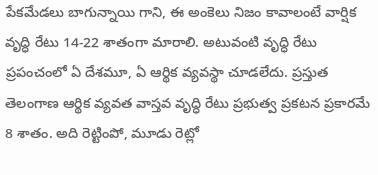పేకమేడలు బాగున్నాయి గాని, ఈ అంకెలు నిజం కావాలంటే వార్షిక వృద్ధి రేటు 14-22 శాతంగా మారాలి. అటువంటి వృద్ధి రేటు ప్రపంచంలో ఏ దేశమూ, ఏ ఆర్థిక వ్యవస్థా చూడలేదు. ప్రస్తుత తెలంగాణ ఆర్థిక వ్యవత వాస్తవ వృద్ధి రేటు ప్రభుత్వ ప్రకటన ప్రకారమే 8 శాతం. అది రెట్టింపో, మూడు రెట్లో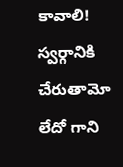కావాలి! స్వర్గానికి చేరుతామో లేదో గాని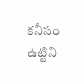కనీసం ఉట్టిని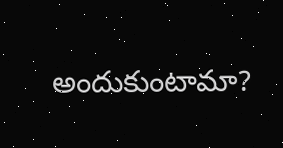అందుకుంటామా?